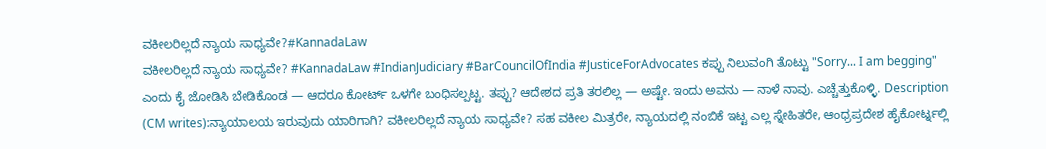ವಕೀಲರಿಲ್ಲದೆ ನ್ಯಾಯ ಸಾಧ್ಯವೇ?#KannadaLaw
ವಕೀಲರಿಲ್ಲದೆ ನ್ಯಾಯ ಸಾಧ್ಯವೇ? #KannadaLaw #IndianJudiciary #BarCouncilOfIndia #JusticeForAdvocates ಕಪ್ಪು ನಿಲುವಂಗಿ ತೊಟ್ಟು "Sorry... I am begging" ಎಂದು ಕೈ ಜೋಡಿಸಿ ಬೇಡಿಕೊಂಡ — ಆದರೂ ಕೋರ್ಟ್ ಒಳಗೇ ಬಂಧಿಸಲ್ಪಟ್ಟ. ತಪ್ಪು? ಆದೇಶದ ಪ್ರತಿ ತರಲಿಲ್ಲ — ಅಷ್ಟೇ. ಇಂದು ಅವನು — ನಾಳೆ ನಾವು. ಎಚ್ಚೆತ್ತುಕೊಳ್ಳಿ. Description (CM writes):ನ್ಯಾಯಾಲಯ ಇರುವುದು ಯಾರಿಗಾಗಿ? ವಕೀಲರಿಲ್ಲದೆ ನ್ಯಾಯ ಸಾಧ್ಯವೇ? ಸಹ ವಕೀಲ ಮಿತ್ರರೇ, ನ್ಯಾಯದಲ್ಲಿ ನಂಬಿಕೆ ಇಟ್ಟ ಎಲ್ಲ ಸ್ನೇಹಿತರೇ, ಆಂಧ್ರಪ್ರದೇಶ ಹೈಕೋರ್ಟ್ನಲ್ಲಿ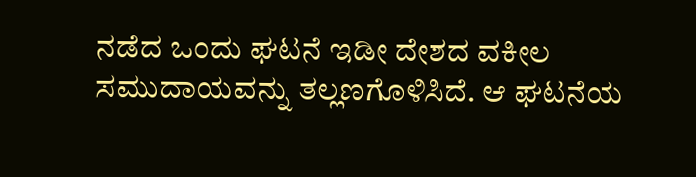ನಡೆದ ಒಂದು ಘಟನೆ ಇಡೀ ದೇಶದ ವಕೀಲ ಸಮುದಾಯವನ್ನು ತಲ್ಲಣಗೊಳಿಸಿದೆ. ಆ ಘಟನೆಯ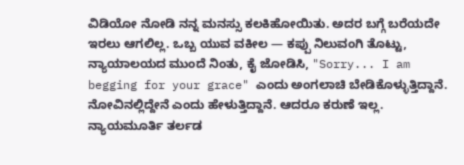ವಿಡಿಯೋ ನೋಡಿ ನನ್ನ ಮನಸ್ಸು ಕಲಕಿಹೋಯಿತು. ಅದರ ಬಗ್ಗೆ ಬರೆಯದೇ ಇರಲು ಆಗಲಿಲ್ಲ. ಒಬ್ಬ ಯುವ ವಕೀಲ — ಕಪ್ಪು ನಿಲುವಂಗಿ ತೊಟ್ಟು, ನ್ಯಾಯಾಲಯದ ಮುಂದೆ ನಿಂತು, ಕೈ ಜೋಡಿಸಿ, "Sorry... I am begging for your grace" ಎಂದು ಅಂಗಲಾಚಿ ಬೇಡಿಕೊಳ್ಳುತ್ತಿದ್ದಾನೆ. ನೋವಿನಲ್ಲಿದ್ದೇನೆ ಎಂದು ಹೇಳುತ್ತಿದ್ದಾನೆ. ಆದರೂ ಕರುಣೆ ಇಲ್ಲ. ನ್ಯಾಯಮೂರ್ತಿ ತರ್ಲಡ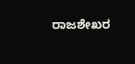ರಾಜಶೇಖರ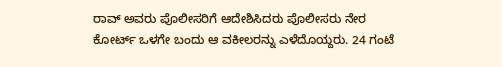ರಾವ್ ಅವರು ಪೊಲೀಸರಿಗೆ ಆದೇಶಿಸಿದರು ಪೊಲೀಸರು ನೇರ ಕೋರ್ಟ್ ಒಳಗೇ ಬಂದು ಆ ವಕೀಲರನ್ನು ಎಳೆದೊಯ್ದರು. 24 ಗಂಟೆ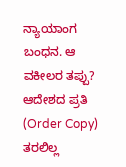ನ್ಯಾಯಾಂಗ ಬಂಧನ. ಆ ವಕೀಲರ ತಪ್ಪು? ಆದೇಶದ ಪ್ರತಿ (Order Copy) ತರಲಿಲ್ಲ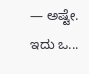— ಅಷ್ಟೇ. ಇದು ಒ...